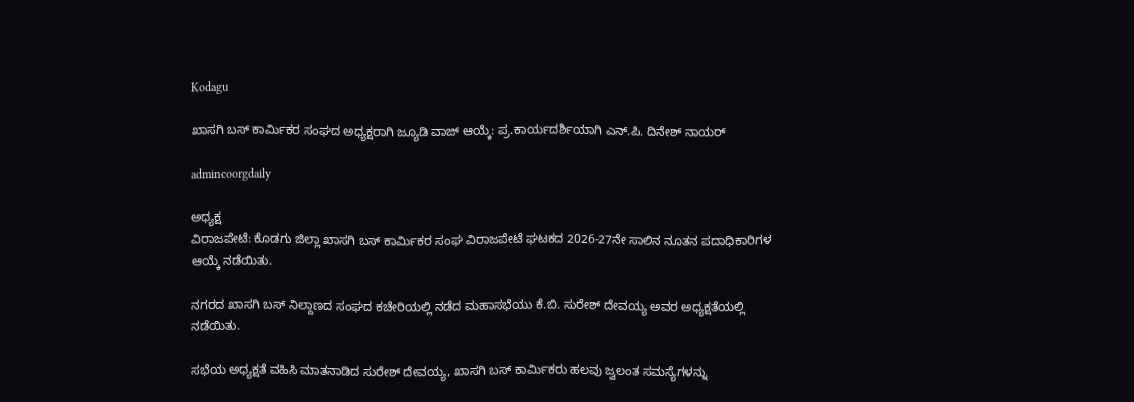Kodagu

ಖಾಸಗಿ ಬಸ್ ಕಾರ್ಮಿಕರ ಸಂಘದ ಅಧ್ಯಕ್ಷರಾಗಿ ಜ್ಯೂಡಿ ವಾಜ್ ಆಯ್ಕೆ: ಪ್ರ.ಕಾರ್ಯದರ್ಶಿಯಾಗಿ ಎನ್.ಪಿ. ದಿನೇಶ್ ನಾಯರ್

admincoorgdaily

ಅಧ್ಯಕ್ಷ
ವಿರಾಜಪೇಟೆ: ಕೊಡಗು ಜಿಲ್ಲಾ ಖಾಸಗಿ ಬಸ್ ಕಾರ್ಮಿಕರ ಸಂಘ ವಿರಾಜಪೇಟೆ ಘಟಕದ 2026-27ನೇ ಸಾಲಿನ ನೂತನ ಪದಾಧಿಕಾರಿಗಳ ಆಯ್ಕೆ ನಡೆಯಿತು.

ನಗರದ ಖಾಸಗಿ ಬಸ್ ನಿಲ್ದಾಣದ ಸಂಘದ ಕಚೇರಿಯಲ್ಲಿ ನಡೆದ ಮಹಾಸಭೆಯು ಕೆ.ಬಿ. ಸುರೇಶ್ ದೇವಯ್ಯ ಅವರ ಅಧ್ಯಕ್ಷತೆಯಲ್ಲಿ ನಡೆಯಿತು.

ಸಭೆಯ ಅಧ್ಯಕ್ಷತೆ ವಹಿಸಿ ಮಾತನಾಡಿದ ಸುರೇಶ್ ದೇವಯ್ಯ, ಖಾಸಗಿ ಬಸ್ ಕಾರ್ಮಿಕರು ಹಲವು ಜ್ವಲಂತ ಸಮಸ್ಯೆಗಳನ್ನು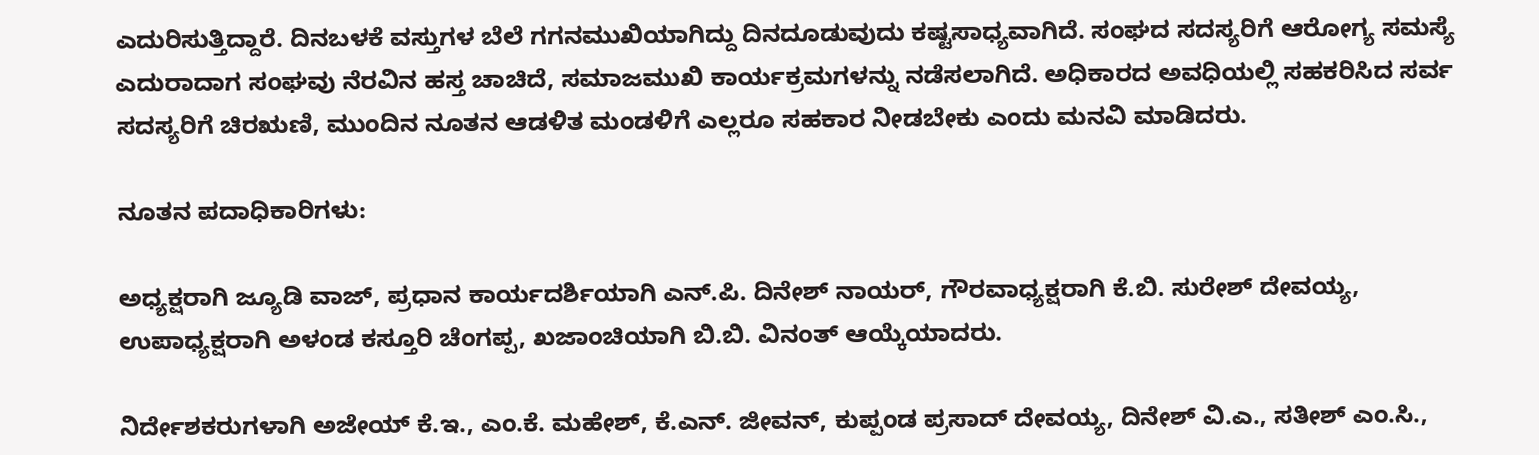ಎದುರಿಸುತ್ತಿದ್ದಾರೆ. ದಿನಬಳಕೆ ವಸ್ತುಗಳ ಬೆಲೆ ಗಗನಮುಖಿಯಾಗಿದ್ದು ದಿನದೂಡುವುದು ಕಷ್ಟಸಾಧ್ಯವಾಗಿದೆ. ಸಂಘದ ಸದಸ್ಯರಿಗೆ ಆರೋಗ್ಯ ಸಮಸ್ಯೆ ಎದುರಾದಾಗ ಸಂಘವು ನೆರವಿನ ಹಸ್ತ ಚಾಚಿದೆ, ಸಮಾಜಮುಖಿ ಕಾರ್ಯಕ್ರಮಗಳನ್ನು ನಡೆಸಲಾಗಿದೆ. ಅಧಿಕಾರದ ಅವಧಿಯಲ್ಲಿ ಸಹಕರಿಸಿದ ಸರ್ವ ಸದಸ್ಯರಿಗೆ ಚಿರಋಣಿ, ಮುಂದಿನ ನೂತನ ಆಡಳಿತ ಮಂಡಳಿಗೆ ಎಲ್ಲರೂ ಸಹಕಾರ ನೀಡಬೇಕು ಎಂದು ಮನವಿ ಮಾಡಿದರು.

ನೂತನ ಪದಾಧಿಕಾರಿಗಳು:

ಅಧ್ಯಕ್ಷರಾಗಿ ಜ್ಯೂಡಿ ವಾಜ್, ಪ್ರಧಾನ ಕಾರ್ಯದರ್ಶಿಯಾಗಿ ಎನ್.ಪಿ. ದಿನೇಶ್ ನಾಯರ್, ಗೌರವಾಧ್ಯಕ್ಷರಾಗಿ ಕೆ.ಬಿ. ಸುರೇಶ್ ದೇವಯ್ಯ, ಉಪಾಧ್ಯಕ್ಷರಾಗಿ ಅಳಂಡ ಕಸ್ತೂರಿ ಚೆಂಗಪ್ಪ, ಖಜಾಂಚಿಯಾಗಿ ಬಿ.ಬಿ. ವಿನಂತ್ ಆಯ್ಕೆಯಾದರು.

ನಿರ್ದೇಶಕರುಗಳಾಗಿ ಅಜೇಯ್ ಕೆ.ಇ., ಎಂ.ಕೆ. ಮಹೇಶ್, ಕೆ.ಎನ್. ಜೀವನ್, ಕುಪ್ಪಂಡ ಪ್ರಸಾದ್ ದೇವಯ್ಯ, ದಿನೇಶ್ ವಿ.ಎ., ಸತೀಶ್ ಎಂ.ಸಿ.,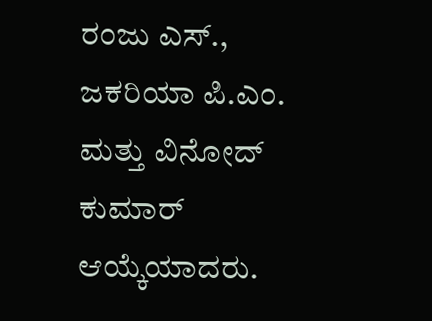ರಂಜು ಎಸ್., ಜಕರಿಯಾ ಪಿ.ಎಂ. ಮತ್ತು ವಿನೋದ್ ಕುಮಾರ್ ಆಯ್ಕೆಯಾದರು.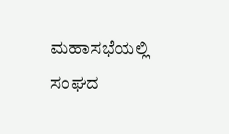ಮಹಾಸಭೆಯಲ್ಲಿ ಸಂಘದ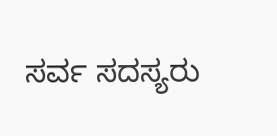ಸರ್ವ ಸದಸ್ಯರು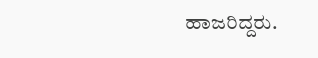ಹಾಜರಿದ್ದರು.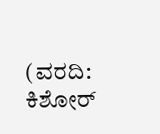(ವರದಿ: ಕಿಶೋರ್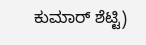ಕುಮಾರ್ ಶೆಟ್ಟಿ)